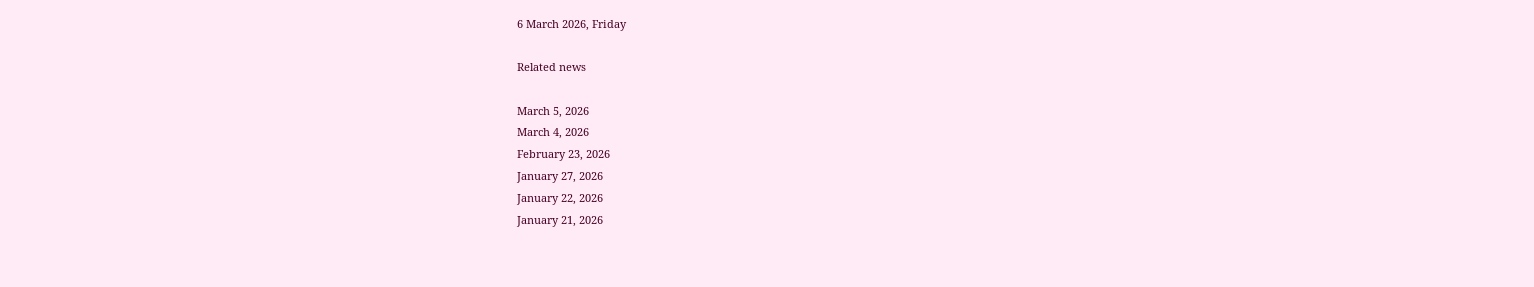6 March 2026, Friday

Related news

March 5, 2026
March 4, 2026
February 23, 2026
January 27, 2026
January 22, 2026
January 21, 2026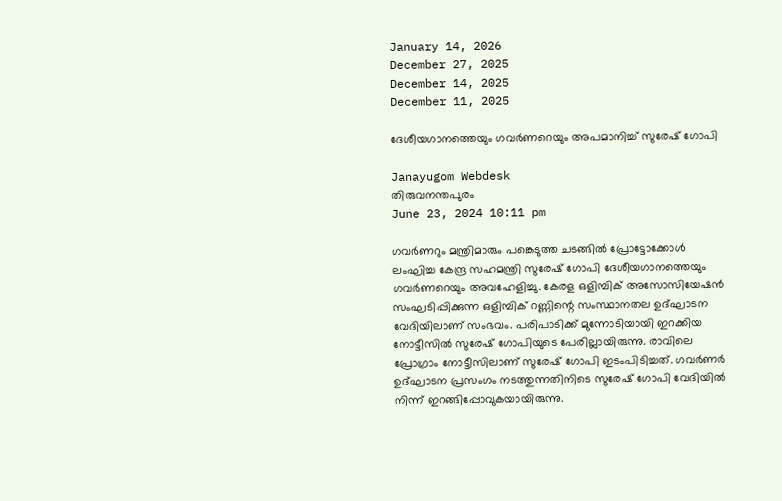January 14, 2026
December 27, 2025
December 14, 2025
December 11, 2025

ദേശീയഗാനത്തെയും ഗവര്‍ണറെയും അപമാനിച്ച് സുരേഷ് ഗോപി

Janayugom Webdesk
തിരുവനന്തപുരം
June 23, 2024 10:11 pm

ഗവർണറും മന്ത്രിമാരും പങ്കെടുത്ത ചടങ്ങിൽ പ്രോട്ടോക്കോള്‍ ലംഘിച്ച കേന്ദ്ര സഹമന്ത്രി സുരേഷ് ഗോപി ദേശീയഗാനത്തെയും ഗവര്‍ണറെയും അവഹേളിച്ചു. കേരള ഒളിമ്പിക് അസോസിയേഷന്‍ സംഘടിപ്പിക്കുന്ന ഒളിമ്പിക് റണ്ണിന്റെ സംസ്ഥാനതല ഉദ്ഘാടന വേദിയിലാണ് സംഭവം. പരിപാടിക്ക് മുന്നോടിയായി ഇറക്കിയ നോട്ടീസിൽ സുരേഷ് ഗോപിയുടെ പേരില്ലായിരുന്നു. രാവിലെ പ്രോഗ്രാം നോട്ടീസിലാണ് സുരേഷ് ഗോപി ഇടംപിടിച്ചത്. ഗവർണർ ഉദ്‌ഘാടന പ്രസംഗം നടത്തുന്നതിനിടെ സുരേഷ്‌ ഗോപി വേദിയിൽ നിന്ന് ഇറങ്ങിപ്പോവുകയായിരുന്നു.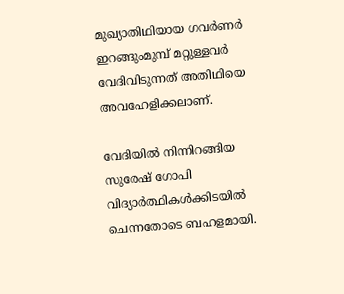മുഖ്യാതിഥിയായ ഗവര്‍ണര്‍ ഇറങ്ങുംമുമ്പ് മറ്റുള്ളവര്‍ വേദിവിടുന്നത് അതിഥിയെ അവഹേളിക്കലാണ്.

വേദിയിൽ നിന്നിറങ്ങിയ സുരേഷ് ഗോപി വിദ്യാർത്ഥികൾക്കിടയിൽ ചെന്നതോടെ ബഹളമായി.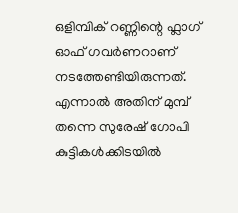ഒളിമ്പിക് റണ്ണിന്റെ ഫ്ലാഗ് ഓഫ് ഗവർണറാണ് നടത്തേണ്ടിയിരുന്നത്. എന്നാൽ അതിന് മുമ്പ് തന്നെ സുരേഷ് ഗോപി കുട്ടികൾക്കിടയിൽ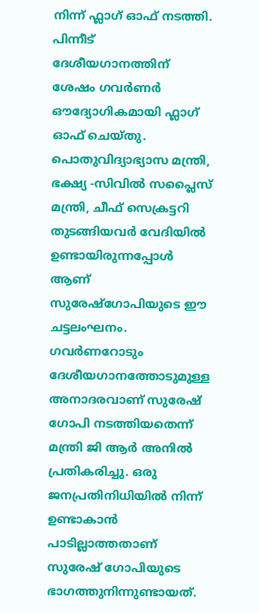നിന്ന് ഫ്ലാഗ് ഓഫ് നടത്തി. പിന്നീട് ദേശീയഗാനത്തിന് ശേഷം ഗവർണർ ഔദ്യോഗികമായി ഫ്ലാഗ് ഓഫ് ചെയ്തു. പൊതുവിദ്യാഭ്യാസ മന്ത്രി, ഭക്ഷ്യ ‑സിവിൽ സപ്ലൈസ് മന്ത്രി, ചീഫ് സെക്രട്ടറി തുടങ്ങിയവർ വേദിയിൽ ഉണ്ടായിരുന്നപ്പോൾ ആണ് സുരേഷ്ഗോപിയുടെ ഈ ചട്ടലംഘനം.
ഗവർണറോടും ദേശീയഗാനത്തോടുമുള്ള അനാദരവാണ് സുരേഷ് ഗോപി നടത്തിയതെന്ന് മന്ത്രി ജി ആർ അനിൽ പ്രതികരിച്ചു. ഒരു ജനപ്രതിനിധിയിൽ നിന്ന് ഉണ്ടാകാൻ പാടില്ലാത്തതാണ് സുരേഷ് ഗോപിയുടെ ഭാഗത്തുനിന്നുണ്ടായത്.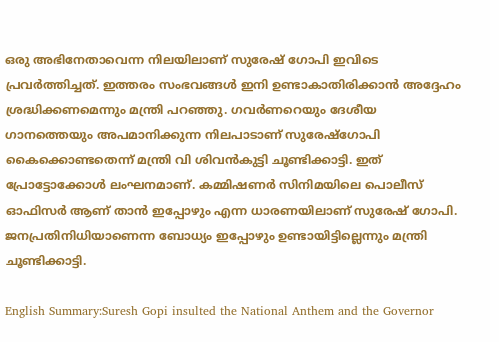ഒരു അഭിനേതാവെന്ന നിലയിലാണ് സുരേഷ് ഗോപി ഇവിടെ പ്രവർത്തിച്ചത്. ഇത്തരം സംഭവങ്ങൾ ഇനി ഉണ്ടാകാതിരിക്കാൻ അദ്ദേഹം ശ്രദ്ധിക്കണമെന്നും മന്ത്രി പറഞ്ഞു. ഗവർണറെയും ദേശീയ ഗാനത്തെയും അപമാനിക്കുന്ന നിലപാടാണ് സുരേഷ്ഗോപി കൈക്കൊണ്ടതെന്ന് മന്ത്രി വി ശിവന്‍കുട്ടി ചൂണ്ടിക്കാട്ടി. ഇത് പ്രോട്ടോക്കോൾ ലംഘനമാണ്. കമ്മിഷണർ സിനിമയിലെ പൊലീസ് ഓഫിസർ ആണ് താൻ ഇപ്പോഴും എന്ന ധാരണയിലാണ് സുരേഷ് ഗോപി. ജനപ്രതിനിധിയാണെന്ന ബോധ്യം ഇപ്പോഴും ഉണ്ടായിട്ടില്ലെന്നും മന്ത്രി ചൂണ്ടിക്കാട്ടി.

English Summary:Suresh Gopi insulted the National Anthem and the Governor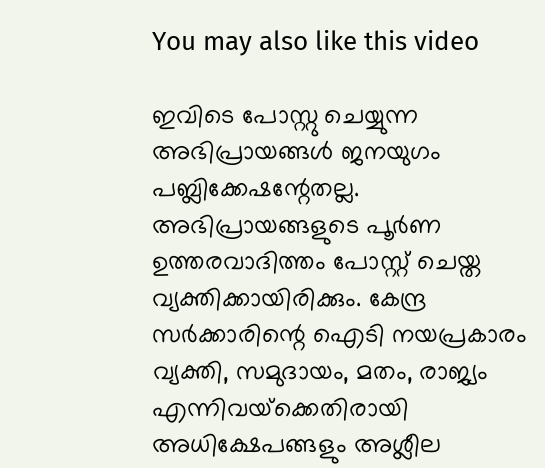You may also like this video

ഇവിടെ പോസ്റ്റു ചെയ്യുന്ന അഭിപ്രായങ്ങള്‍ ജനയുഗം പബ്ലിക്കേഷന്റേതല്ല. അഭിപ്രായങ്ങളുടെ പൂര്‍ണ ഉത്തരവാദിത്തം പോസ്റ്റ് ചെയ്ത വ്യക്തിക്കായിരിക്കും. കേന്ദ്ര സര്‍ക്കാരിന്റെ ഐടി നയപ്രകാരം വ്യക്തി, സമുദായം, മതം, രാജ്യം എന്നിവയ്‌ക്കെതിരായി അധിക്ഷേപങ്ങളും അശ്ലീല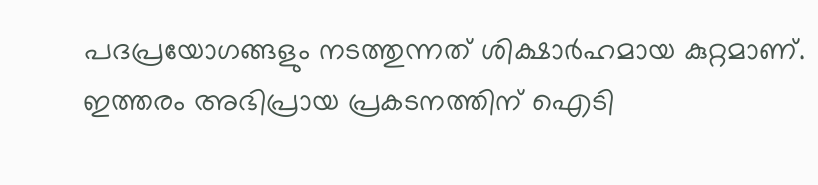പദപ്രയോഗങ്ങളും നടത്തുന്നത് ശിക്ഷാര്‍ഹമായ കുറ്റമാണ്. ഇത്തരം അഭിപ്രായ പ്രകടനത്തിന് ഐടി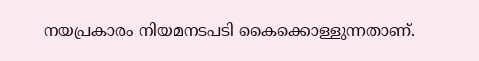നയപ്രകാരം നിയമനടപടി കൈക്കൊള്ളുന്നതാണ്.